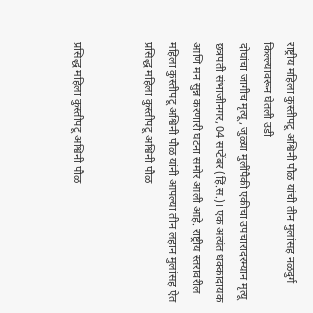राष्ट्रीय महिला कुस्तीपटू अश्विनी पौळ यांची तीन मुलांसह नळदुर्ग किल्ल्यावरून घेतली उडी
दोघांचा जागीच मृत्यू, जुळ्या मुलींपैकी एकीचा उपचारादरम्यान मृत्यू छत्रपती संभाजीनगर, 04 सप्टेंबर (हिं.स.)। एक अत्यंत धक्कादायक आणि मन सुन्न करणारी घटना समोर आली आहे. राष्ट्रीय स्तरावरील महिला कुस्तीपटू अश्विनी पौळ यांनी आपल्या तीन लहान मुलांसह ऐत
प्रसिद्ध महिला कुस्तीपटू अश्विनी पौळ


प्रसिद्ध महिला कुस्तीपटू अश्विनी पौळ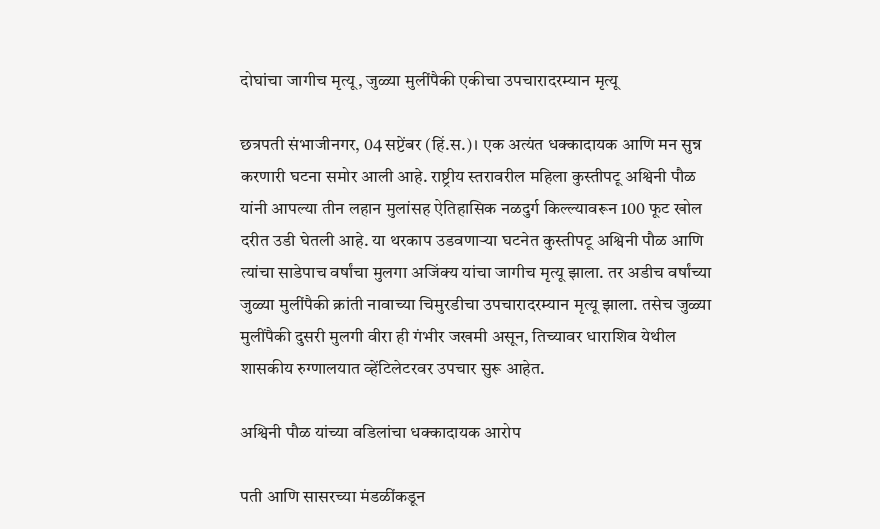दोघांचा जागीच मृत्यू, जुळ्या मुलींपैकी एकीचा उपचारादरम्यान मृत्यू

छत्रपती संभाजीनगर, 04 सप्टेंबर (हिं.स.)। एक अत्यंत धक्कादायक आणि मन सुन्न करणारी घटना समोर आली आहे. राष्ट्रीय स्तरावरील महिला कुस्तीपटू अश्विनी पौळ यांनी आपल्या तीन लहान मुलांसह ऐतिहासिक नळदुर्ग किल्ल्यावरून 100 फूट खोल दरीत उडी घेतली आहे. या थरकाप उडवणाऱ्या घटनेत कुस्तीपटू अश्विनी पौळ आणि त्यांचा साडेपाच वर्षांचा मुलगा अजिंक्य यांचा जागीच मृत्यू झाला. तर अडीच वर्षांच्या जुळ्या मुलींपैकी क्रांती नावाच्या चिमुरडीचा उपचारादरम्यान मृत्यू झाला. तसेच जुळ्या मुलींपैकी दुसरी मुलगी वीरा ही गंभीर जखमी असून, तिच्यावर धाराशिव येथील शासकीय रुग्णालयात व्हेंटिलेटरवर उपचार सुरू आहेत.

अश्विनी पौळ यांच्या वडिलांचा धक्कादायक आरोप

पती आणि सासरच्या मंडळींकडून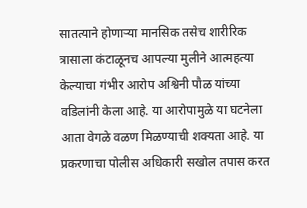सातत्याने होणाऱ्या मानसिक तसेच शारीरिक त्रासाला कंटाळूनच आपल्या मुलीने आत्महत्या केल्याचा गंभीर आरोप अश्विनी पौळ यांच्या वडिलांनी केला आहे. या आरोपामुळे या घटनेला आता वेगळे वळण मिळण्याची शक्यता आहे. या प्रकरणाचा पोलीस अधिकारी सखोल तपास करत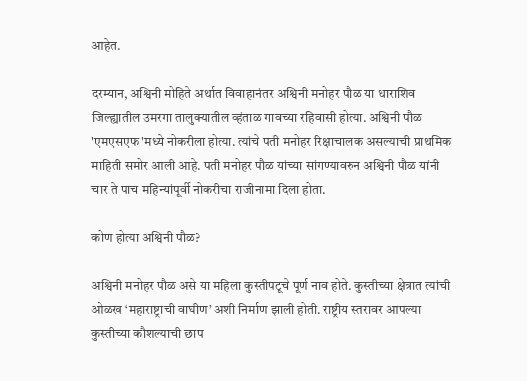आहेत.

दरम्यान, अश्विनी मोहिते अर्थात विवाहानंतर अश्विनी मनोहर पौळ या धाराशिव जिल्ह्यातील उमरगा तालुक्यातील व्हंताळ गावच्या रहिवासी होत्या. अश्विनी पौळ 'एमएसएफ'मध्ये नोकरीला होत्या. त्यांचे पती मनोहर रिक्षाचालक असल्याची प्राथमिक माहिती समोर आली आहे. पती मनोहर पौळ यांच्या सांगण्यावरुन अश्विनी पौळ यांनी चार ते पाच महिन्यांपूर्वी नोकरीचा राजीनामा दिला होता.

कोण होत्या अश्विनी पौळ?

अश्विनी मनोहर पौळ असे या महिला कुस्तीपटूचे पूर्ण नाव होते. कुस्तीच्या क्षेत्रात त्यांची ओळख ‘महाराष्ट्राची वाघीण’ अशी निर्माण झाली होती. राष्ट्रीय स्तरावर आपल्या कुस्तीच्या कौशल्याची छाप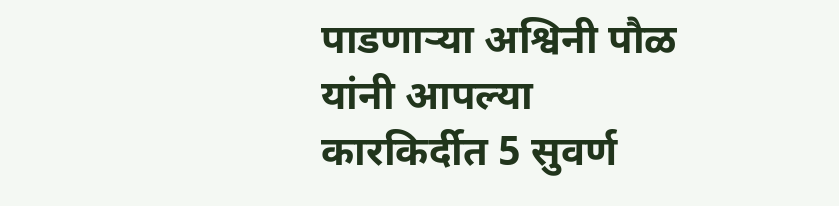पाडणाऱ्या अश्विनी पौळ यांनी आपल्या कारकिर्दीत 5 सुवर्ण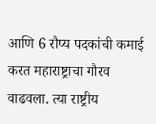आणि 6 रौप्य पदकांची कमाई करत महाराष्ट्राचा गौरव वाढवला. त्या राष्ट्रीय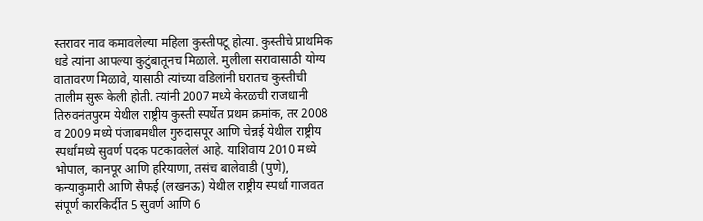स्तरावर नाव कमावलेल्या महिला कुस्तीपटू होत्या. कुस्तीचे प्राथमिक धडे त्यांना आपल्या कुटुंबातूनच मिळाले. मुलीला सरावासाठी योग्य वातावरण मिळावे, यासाठी त्यांच्या वडिलांनी घरातच कुस्तीची तालीम सुरू केली होती. त्यांनी 2007 मध्ये केरळची राजधानी तिरुवनंतपुरम येथील राष्ट्रीय कुस्ती स्पर्धेत प्रथम क्रमांक, तर 2008 व 2009 मध्ये पंजाबमधील गुरुदासपूर आणि चेन्नई येथील राष्ट्रीय स्पर्धांमध्ये सुवर्ण पदक पटकावलेलं आहे. याशिवाय 2010 मध्ये भोपाल, कानपूर आणि हरियाणा, तसंच बालेवाडी (पुणे), कन्याकुमारी आणि सैफई (लखनऊ) येथील राष्ट्रीय स्पर्धा गाजवत संपूर्ण कारकिर्दीत 5 सुवर्ण आणि 6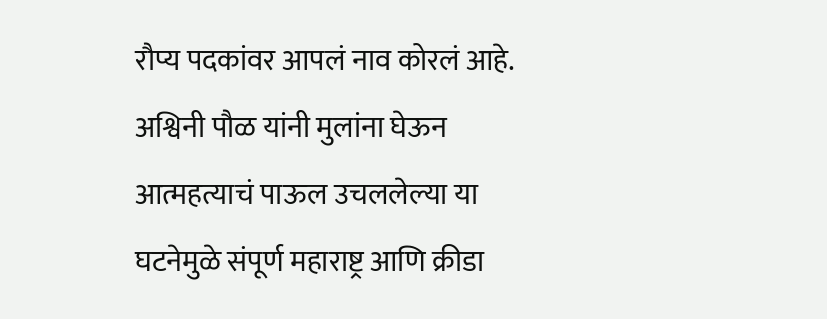रौप्य पदकांवर आपलं नाव कोरलं आहे. अश्विनी पौळ यांनी मुलांना घेऊन आत्महत्याचं पाऊल उचललेल्या या घटनेमुळे संपूर्ण महाराष्ट्र आणि क्रीडा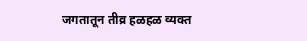जगतातून तीव्र हळहळ व्यक्त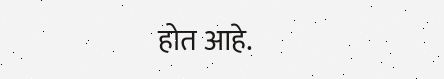होत आहे.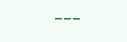---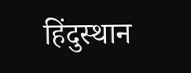हिंदुस्थान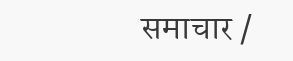समाचार /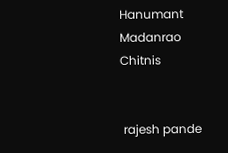Hanumant Madanrao Chitnis


 rajesh pande